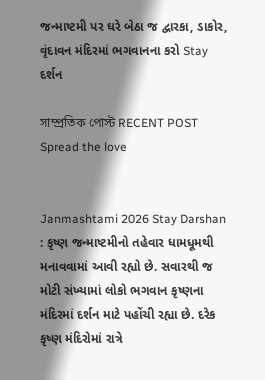જન્માષ્ટમી પર ઘરે બેઠા જ દ્વારકા, ડાકોર, વૃંદાવન મંદિરમાં ભગવાનના કરો Stay દર્શન

সাম্প্রতিক পোস্ট RECENT POST
Spread the love


Janmashtami 2026 Stay Darshan : કૃષ્ણ જન્માષ્ટમીનો તહેવાર ધામધૂમથી મનાવવામાં આવી રહ્યો છે. સવારથી જ મોટી સંખ્યામાં લોકો ભગવાન કૃષ્ણના મંદિરમાં દર્શન માટે પહોંચી રહ્યા છે. દરેક કૃષ્ણ મંદિરોમાં રાત્રે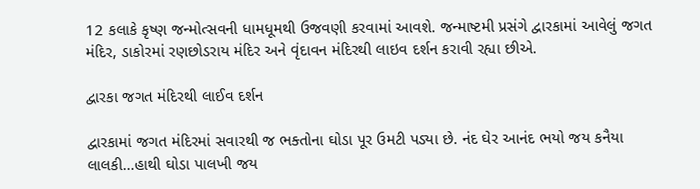12 કલાકે કૃષ્ણ જન્મોત્સવની ધામધૂમથી ઉજવણી કરવામાં આવશે. જન્માષ્ટમી પ્રસંગે દ્વારકામાં આવેલું જગત મંદિર, ડાકોરમાં રણછોડરાય મંદિર અને વૃંદાવન મંદિરથી લાઇવ દર્શન કરાવી રહ્યા છીએ.

દ્વારકા જગત મંદિરથી લાઈવ દર્શન

દ્વારકામાં જગત મંદિરમાં સવારથી જ ભક્તોના ઘોડા પૂર ઉમટી પડ્યા છે. નંદ ઘેર આનંદ ભયો જય કનૈયા લાલકી…હાથી ઘોડા પાલખી જય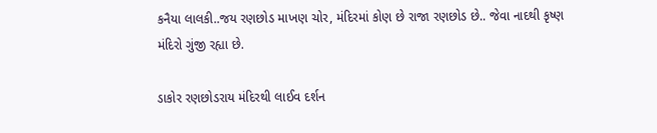કનૈયા લાલકી..જય રણછોડ માખણ ચોર, મંદિરમાં કોણ છે રાજા રણછોડ છે.. જેવા નાદથી કૃષ્ણ મંદિરો ગુંજી રહ્યા છે.

ડાકોર રણછોડરાય મંદિરથી લાઈવ દર્શન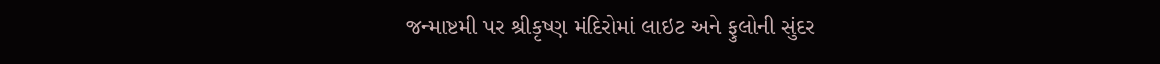જન્માષ્ટમી પર શ્રીકૃષ્ણ મંદિરોમાં લાઇટ અને ફુલોની સુંદર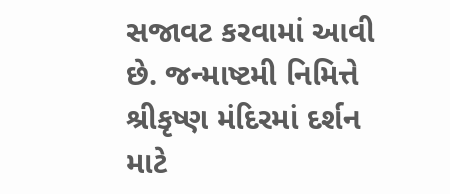સજાવટ કરવામાં આવી છે. જન્માષ્ટમી નિમિત્તે શ્રીકૃષ્ણ મંદિરમાં દર્શન માટે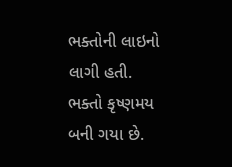ભક્તોની લાઇનો લાગી હતી. ભક્તો કૃષ્ણમય બની ગયા છે.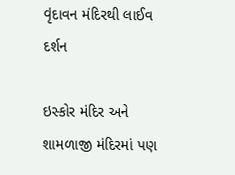વૃંદાવન મંદિરથી લાઈવ દર્શન

ઇસ્કોર મંદિર અને શામળાજી મંદિરમાં પણ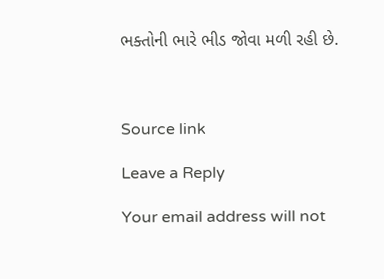ભક્તોની ભારે ભીડ જોવા મળી રહી છે.



Source link

Leave a Reply

Your email address will not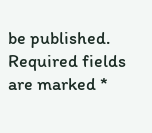be published. Required fields are marked *